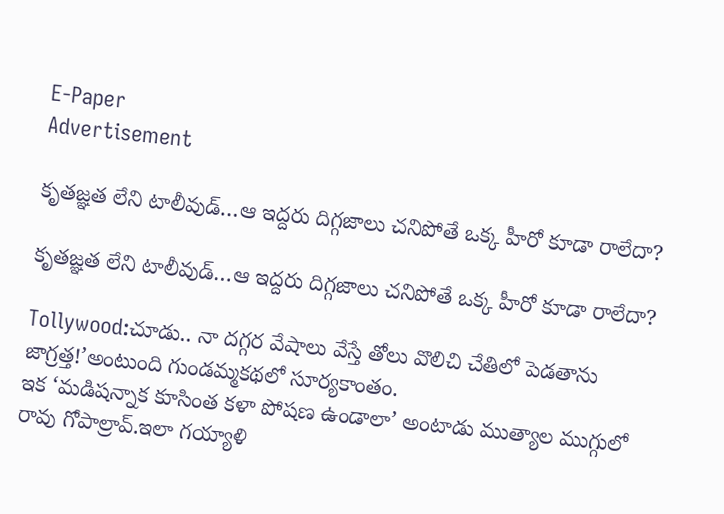E-Paper
Advertisement

కృతజ్ఞత లేని టాలీవుడ్…ఆ ఇద్దరు దిగ్గజాలు చనిపోతే ఒక్క హీరో కూడా రాలేదా?

కృతజ్ఞత లేని టాలీవుడ్…ఆ ఇద్దరు దిగ్గజాలు చనిపోతే ఒక్క హీరో కూడా రాలేదా?

Tollywood:చూడు.. నా దగ్గర వేషాలు వేస్తే తోలు వొలిచి చేతిలో పెడతాను జాగ్రత్త!’అంటుంది గుండమ్మకథలో సూర్యకాంతం.
ఇక ‘మడిషన్నాక కూసింత కళా పోషణ ఉండాలా’ అంటాడు ముత్యాల ముగ్గులో రావు గోపాల్రావ్.ఇలా గయ్యాళి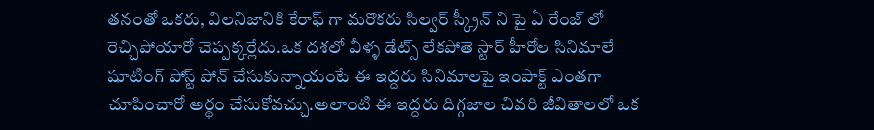తనంతో ఒకరు, విలనిజానికి కేరాఫ్ గా మరొకరు సిల్వర్ స్క్రీన్ ని పై ఏ రేంజ్ లో రెచ్చిపోయారో చెప్పక్కర్లేదు.ఒక దశలో వీళ్ళ డేట్స్ లేకపోతె స్టార్ హీరోల సినిమాలే షూటింగ్ పోస్ట్ పోన్ చేసుకున్నాయంటే ఈ ఇద్దరు సినిమాలపై ఇంపాక్ట్ ఎంతగా చూపించారో అర్థం చేసుకోవచ్చు.అలాంటి ఈ ఇద్దరు దిగ్గజాల చివరి జీవితాలలో ఒక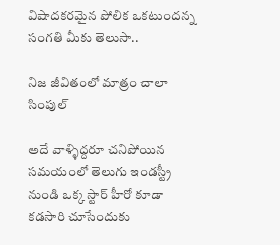విషాదకరమైన పోలిక ఒకటుందన్న సంగతి మీకు తెలుసా..

నిజ జీవితంలో మాత్రం చాలా సింపుల్

అదే వాళ్ళిద్దరూ చనిపోయిన సమయంలో తెలుగు ఇండస్ట్రీ నుండి ఒక్క స్టార్ హీరో కూడా కడసారి చూసేందుకు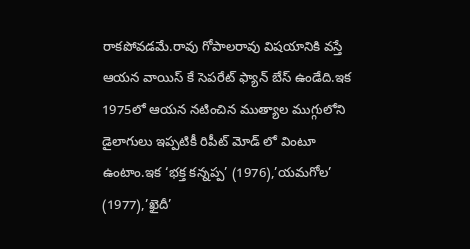రాకపోవడమే.రావు గోపాలరావు విషయానికి వస్తే ఆయన వాయిస్ కే సెపరేట్ ఫ్యాన్ బేస్ ఉండేది.ఇక 1975లో ఆయన నటించిన ముత్యాల ముగ్గులోని డైలాగులు ఇప్పటికీ రిపీట్ మోడ్ లో వింటూ ఉంటాం.ఇక ‘భక్త కన్నప్ప’ (1976),’యమగోల’ (1977),’ఖైదీ’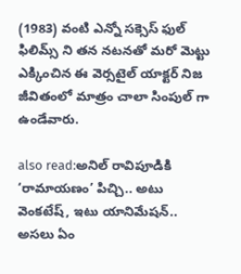(1983) వంటి ఎన్నో సక్సెస్ ఫుల్ ఫిలిమ్స్ ని తన నటనతో మరో మెట్టు ఎక్కించిన ఈ వెర్సటైల్ యాక్టర్ నిజ జీవితంలో మాత్రం చాలా సింపుల్ గా ఉండేవారు.

also read:అనిల్ రావిపూడికి ‘రామాయణం’ పిచ్చి.. అటు వెంకటేష్, ఇటు యానిమేషన్.. అసలు ఏం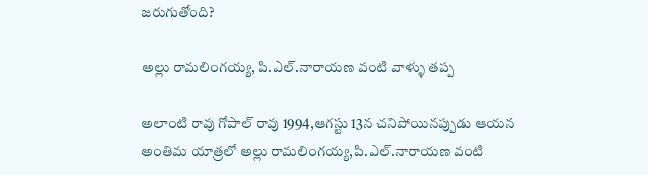జరుగుతోంది?

అల్లు రామలింగయ్య, పి.ఎల్.నారాయణ వంటి వాళ్ళు తప్ప

అలాంటి రావు గోపాల్ రావు 1994,ఆగస్టు 13న చనిపోయినప్పుడు ఆయన అంతిమ యాత్రలో అల్లు రామలింగయ్య,పి.ఎల్.నారాయణ వంటి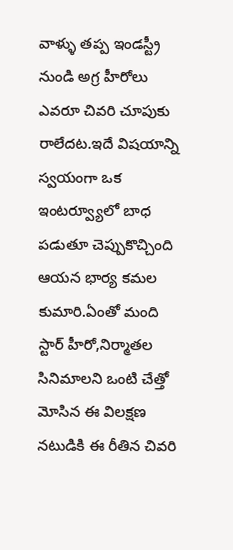వాళ్ళు తప్ప ఇండస్ట్రీ నుండి అగ్ర హీరోలు ఎవరూ చివరి చూపుకు రాలేదట.ఇదే విషయాన్ని స్వయంగా ఒక ఇంటర్వ్యూలో బాధ పడుతూ చెప్పుకొచ్చింది ఆయన భార్య కమల కుమారి.ఏంతో మంది స్టార్ హీరో,నిర్మాతల సినిమాలని ఒంటి చేత్తో మోసిన ఈ విలక్షణ నటుడికి ఈ రీతిన చివరి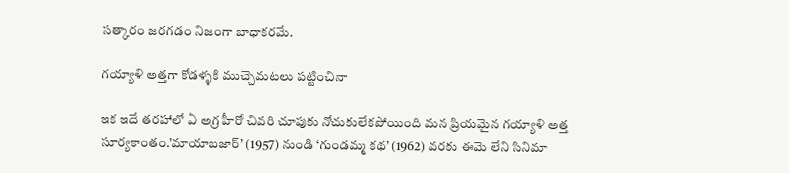సత్కారం జరగడం నిజంగా బాధాకరమే.

గయ్యాళి అత్తగా కోడళ్ళకి ముచ్చెమటలు పట్టించినా

ఇక ఇదే తరహాలో ఏ అగ్ర హీరో చివరి చూపుకు నోచుకులేకపోయింది మన ప్రియమైన గయ్యాళి అత్త సూర్యకాంతం.’మాయాబజార్’ (1957) నుండి ‘గుండమ్మ కథ’ (1962) వరకు ఈమె లేని సినిమా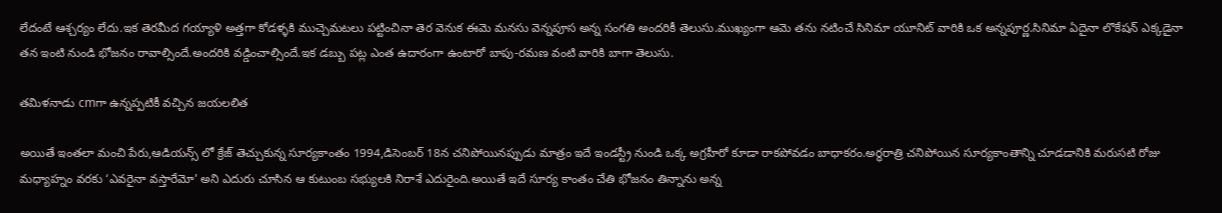లేదంటే ఆశ్చర్యం లేదు.ఇక తెరమీద గయ్యాళి అత్తగా కోడళ్ళకి ముచ్చెమటలు పట్టించినా తెర వెనుక ఈమె మనసు వెన్నపూస అన్న సంగతి అందరికీ తెలుసు.ముఖ్యంగా ఆమె తను నటించే సినిమా యూనిట్ వారికి ఒక అన్నపూర్ణ.సినిమా ఏదైనా లొకేషన్ ఎక్కడైనా తన ఇంటి నుండి భోజనం రావాల్సిందే.అందరికి వడ్డించాల్సిందే.ఇక డబ్బు పట్ల ఎంత ఉదారంగా ఉంటారో బాపు-రమణ వంటి వారికి బాగా తెలుసు.

తమిళనాడు cmగా ఉన్నప్పటికీ వచ్చిన జయలలిత

అయితే ఇంతలా మంచి పేరు,ఆడియన్స్ లో క్రేజ్ తెచ్చుకున్న సూర్యకాంతం 1994,డిసెంబర్ 18న చనిపోయినప్పుడు మాత్రం ఇదే ఇండస్ట్రీ నుండి ఒక్క అగ్రహీరో కూడా రాకపోవడం బాధాకరం.అర్థరాత్రి చనిపోయిన సూర్యకాంతాన్ని చూడడానికి మరుసటి రోజు మధ్యాహ్నం వరకు ‘ఎవరైనా వస్తారేమో’ అని ఎదురు చూసిన ఆ కుటుంబ సభ్యులకి నిరాశే ఎదురైంది.అయితే ఇదే సూర్య కాంతం చేతి భోజనం తిన్నాను అన్న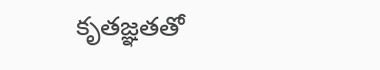కృతజ్ఞతతో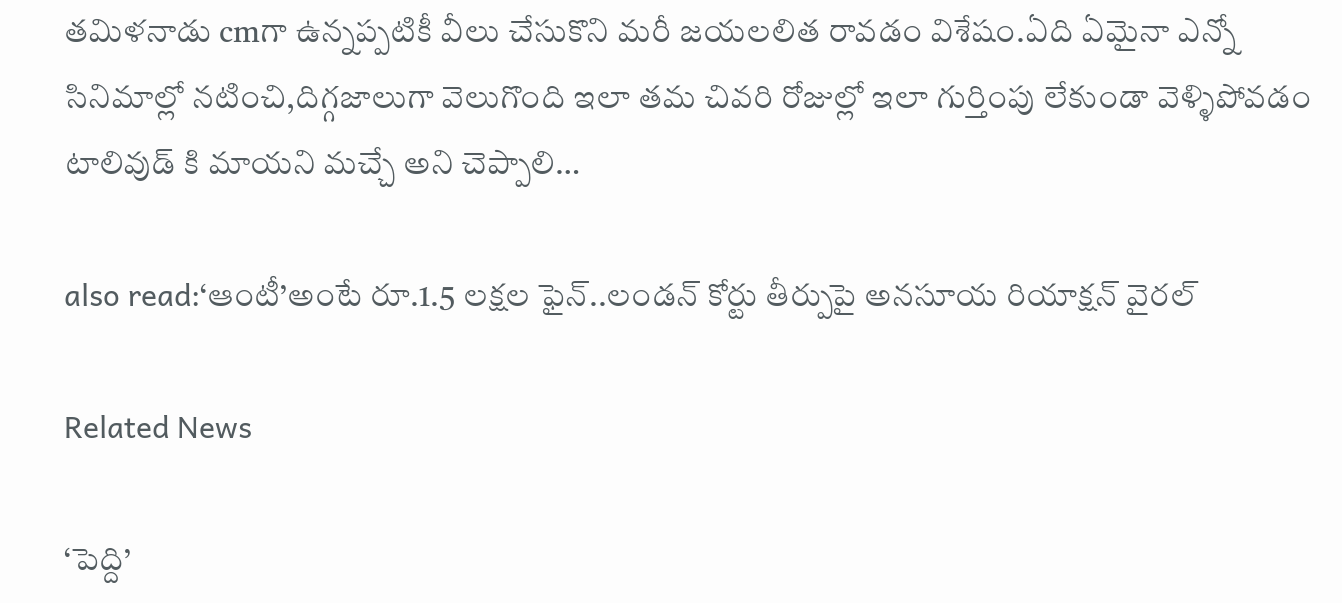తమిళనాడు cmగా ఉన్నప్పటికీ వీలు చేసుకొని మరీ జయలలిత రావడం విశేషం.ఏది ఏమైనా ఎన్నో సినిమాల్లో నటించి,దిగ్గజాలుగా వెలుగొంది ఇలా తమ చివరి రోజుల్లో ఇలా గుర్తింపు లేకుండా వెళ్ళిపోవడం టాలివుడ్ కి మాయని మచ్చే అని చెప్పాలి…

also read:‘ఆంటీ’అంటే రూ.1.5 లక్షల ఫైన్..లండన్ కోర్టు తీర్పుపై అనసూయ రియాక్షన్ వైరల్

Related News

‘పెద్ది’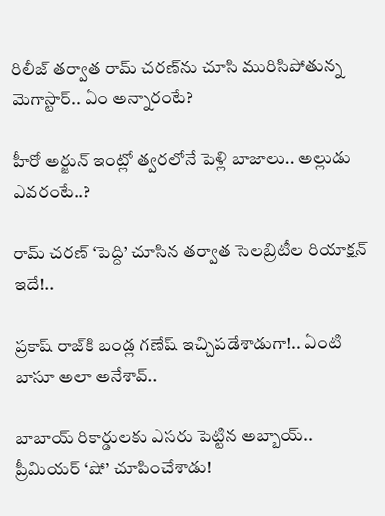రిలీజ్ తర్వాత రామ్ చరణ్‌ను చూసి మురిసిపోతున్న మెగాస్టార్.. ఏం అన్నారంటే?

హీరో అర్జున్ ఇంట్లో త్వరలోనే పెళ్లి బాజాలు.. అల్లుడు ఎవరంటే..?

రామ్ చరణ్ ‘పెద్ది’ చూసిన తర్వాత సెలబ్రిటీల రియాక్షన్ ఇదే!..

ప్రకాష్ రాజ్‌కి బండ్ల గణేష్ ఇచ్చిపడేశాడుగా!.. ఏంటి బాసూ అలా అనేశావ్..

బాబాయ్ రికార్డులకు ఎసరు పెట్టిన అబ్బాయ్.. ప్రీమియర్ ‘షో’ చూపించేశాడు!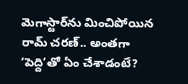మెగాస్టార్‌ను మించిపోయిన రామ్ చరణ్.. అంతగా ‘పెద్ది’తో ఏం చేశాడంటే?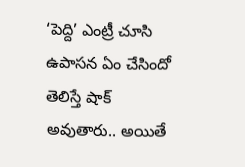‘పెద్ది’ ఎంట్రీ చూసి ఉపాసన ఏం చేసిందో తెలిస్తే షాక్ అవుతారు.. అయితే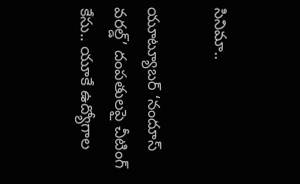సినిమా..

యూట్యూబర్ ‘నందూస్ వరల్డ్’ దంపతులపై చీటింగ్ కేసు.. యూకే ఉద్యోగాల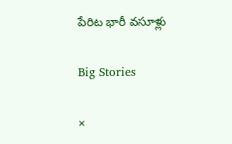పేరిట భారీ వసూళ్లు

Big Stories

×